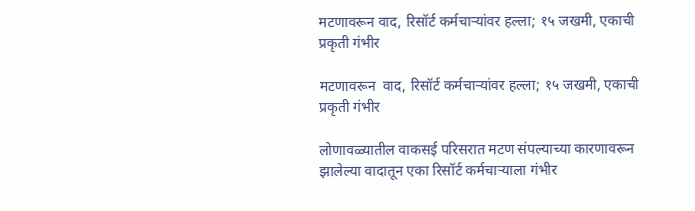मटणावरून वाद, रिसॉर्ट कर्मचाऱ्यांवर हल्ला; १५ जखमी, एकाची प्रकृती गंभीर

मटणावरून  वाद, रिसॉर्ट कर्मचाऱ्यांवर हल्ला; १५ जखमी, एकाची प्रकृती गंभीर

लोणावळ्यातील वाकसई परिसरात मटण संपल्याच्या कारणावरून झालेल्या वादातून एका रिसॉर्ट कर्मचाऱ्याला गंभीर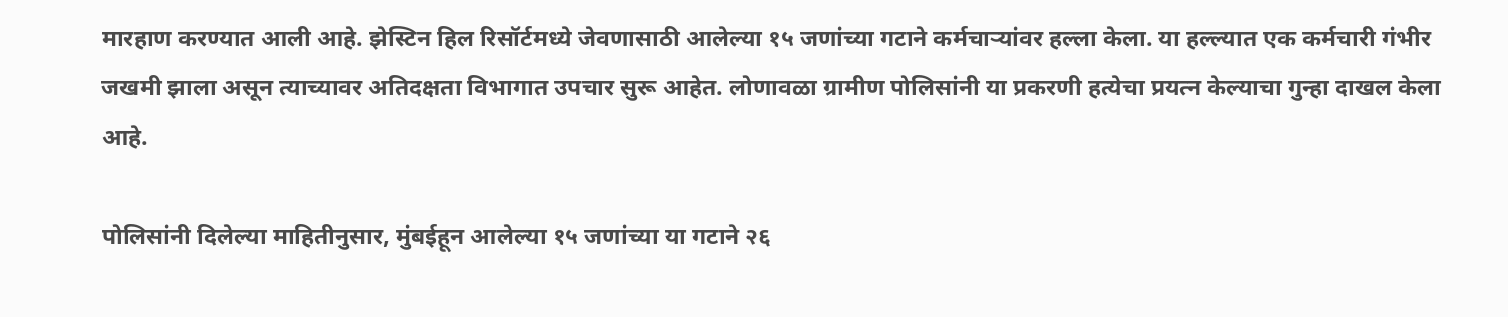मारहाण करण्यात आली आहे. झेस्टिन हिल रिसॉर्टमध्ये जेवणासाठी आलेल्या १५ जणांच्या गटाने कर्मचाऱ्यांवर हल्ला केला. या हल्ल्यात एक कर्मचारी गंभीर जखमी झाला असून त्याच्यावर अतिदक्षता विभागात उपचार सुरू आहेत. लोणावळा ग्रामीण पोलिसांनी या प्रकरणी हत्येचा प्रयत्न केल्याचा गुन्हा दाखल केला आहे.

पोलिसांनी दिलेल्या माहितीनुसार, मुंबईहून आलेल्या १५ जणांच्या या गटाने २६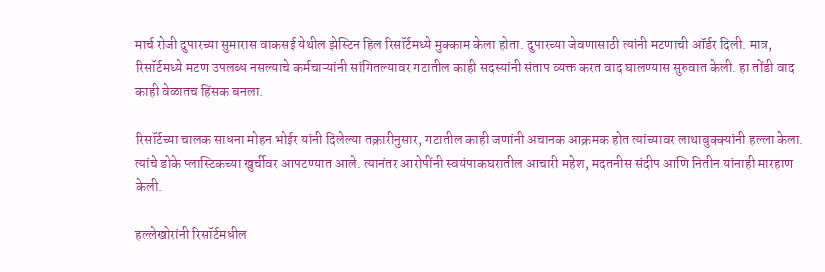मार्च रोजी दुपारच्या सुमारास वाकसई येथील झेस्टिन हिल रिसॉर्टमध्ये मुक्काम केला होता. दुपारच्या जेवणासाठी त्यांनी मटणाची ऑर्डर दिली. मात्र, रिसॉर्टमध्ये मटण उपलब्ध नसल्याचे कर्मचाऱ्यांनी सांगितल्यावर गटातील काही सदस्यांनी संताप व्यक्त करत वाद घालण्यास सुरुवात केली. हा तोंडी वाद काही वेळातच हिंसक बनला.

रिसॉर्टच्या चालक साधना मोहन भोईर यांनी दिलेल्या तक्रारीनुसार, गटातील काही जणांनी अचानक आक्रमक होत त्यांच्यावर लाथाबुक्क्यांनी हल्ला केला. त्यांचे डोके प्लास्टिकच्या खुर्चीवर आपटण्यात आले. त्यानंतर आरोपींनी स्वयंपाकघरातील आचारी महेश, मदतनीस संदीप आणि नितीन यांनाही मारहाण केली.

हल्लेखोरांनी रिसॉर्टमधील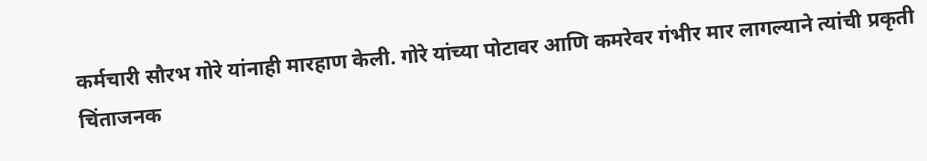कर्मचारी सौरभ गोरे यांनाही मारहाण केली. गोरे यांच्या पोटावर आणि कमरेवर गंभीर मार लागल्याने त्यांची प्रकृती चिंताजनक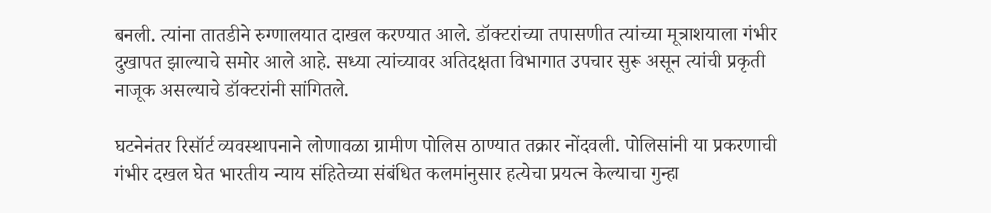बनली. त्यांना तातडीने रुग्णालयात दाखल करण्यात आले. डॉक्टरांच्या तपासणीत त्यांच्या मूत्राशयाला गंभीर दुखापत झाल्याचे समोर आले आहे. सध्या त्यांच्यावर अतिदक्षता विभागात उपचार सुरू असून त्यांची प्रकृती नाजूक असल्याचे डॉक्टरांनी सांगितले.

घटनेनंतर रिसॉर्ट व्यवस्थापनाने लोणावळा ग्रामीण पोलिस ठाण्यात तक्रार नोंदवली. पोलिसांनी या प्रकरणाची गंभीर दखल घेत भारतीय न्याय संहितेच्या संबंधित कलमांनुसार हत्येचा प्रयत्न केल्याचा गुन्हा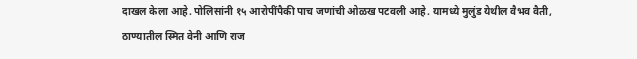दाखल केला आहे. पोलिसांनी १५ आरोपींपैकी पाच जणांची ओळख पटवली आहे. यामध्ये मुलुंड येथील वैभव वैती, ठाण्यातील स्मित वेनी आणि राज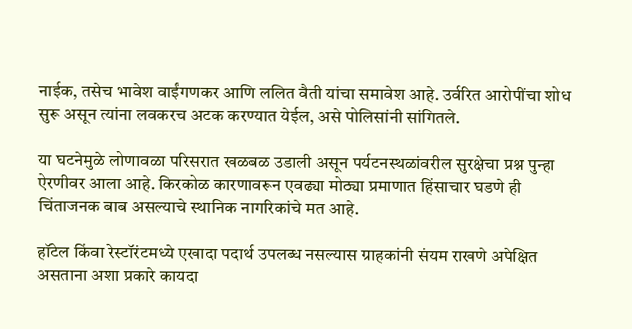नाईक, तसेच भावेश वाईंगणकर आणि ललित वैती यांचा समावेश आहे. उर्वरित आरोपींचा शोध सुरू असून त्यांना लवकरच अटक करण्यात येईल, असे पोलिसांनी सांगितले.

या घटनेमुळे लोणावळा परिसरात खळबळ उडाली असून पर्यटनस्थळांवरील सुरक्षेचा प्रश्न पुन्हा ऐरणीवर आला आहे. किरकोळ कारणावरून एवढ्या मोठ्या प्रमाणात हिंसाचार घडणे ही चिंताजनक बाब असल्याचे स्थानिक नागरिकांचे मत आहे.

हॉटेल किंवा रेस्टॉरंटमध्ये एखादा पदार्थ उपलब्ध नसल्यास ग्राहकांनी संयम राखणे अपेक्षित असताना अशा प्रकारे कायदा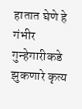हातात घेणे हे गंभीर गुन्हेगारीकडे झुकणारे कृत्य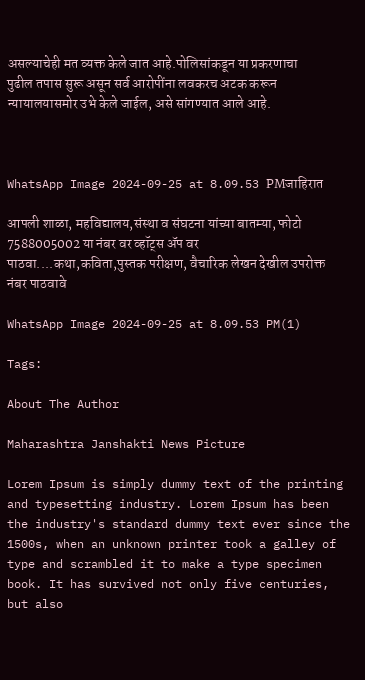असल्याचेही मत व्यक्त केले जात आहे.पोलिसांकडून या प्रकरणाचा पुढील तपास सुरू असून सर्व आरोपींना लवकरच अटक करून न्यायालयासमोर उभे केले जाईल, असे सांगण्यात आले आहे.



WhatsApp Image 2024-09-25 at 8.09.53 PMजाहिरात

आपली शाळा, महविद्यालय,संस्था व संघटना यांच्या बातम्या, फोटो 7588005002 या नंबर वर व्हॉट्स ॲप वर पाठवा....कथा,कविता,पुस्तक परीक्षण, वैचारिक लेखन देखील उपरोक्त नंबर पाठवावे

WhatsApp Image 2024-09-25 at 8.09.53 PM(1)

Tags:

About The Author

Maharashtra Janshakti News Picture

Lorem Ipsum is simply dummy text of the printing and typesetting industry. Lorem Ipsum has been the industry's standard dummy text ever since the 1500s, when an unknown printer took a galley of type and scrambled it to make a type specimen book. It has survived not only five centuries, but also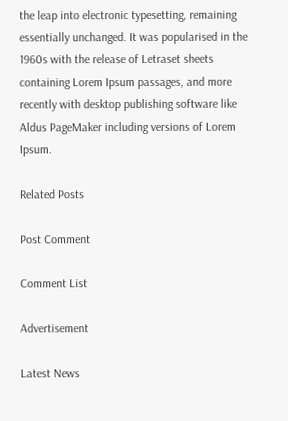the leap into electronic typesetting, remaining essentially unchanged. It was popularised in the 1960s with the release of Letraset sheets containing Lorem Ipsum passages, and more recently with desktop publishing software like Aldus PageMaker including versions of Lorem Ipsum.

Related Posts

Post Comment

Comment List

Advertisement

Latest News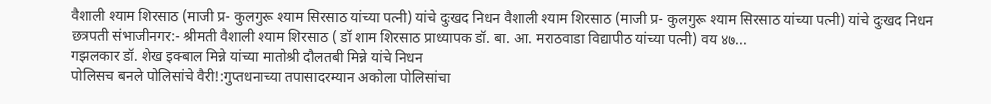वैशाली श्याम शिरसाठ (माजी प्र- कुलगुरू श्याम सिरसाठ यांच्या पत्नी) यांचे दुःखद निधन वैशाली श्याम शिरसाठ (माजी प्र- कुलगुरू श्याम सिरसाठ यांच्या पत्नी) यांचे दुःखद निधन
छत्रपती संभाजीनगर:- श्रीमती वैशाली श्याम शिरसाठ ( डॉ शाम शिरसाठ प्राध्यापक डॉ. बा. आ. मराठवाडा विद्यापीठ यांच्या पत्नी) वय ४७...
गझलकार डॉ. शेख इक्बाल मिन्ने यांच्या मातोश्री दौलतबी मिन्ने यांचे निधन
पोलिसच बनले पोलिसांचे वैरी!:गुप्तधनाच्या तपासादरम्यान अकोला पोलिसांचा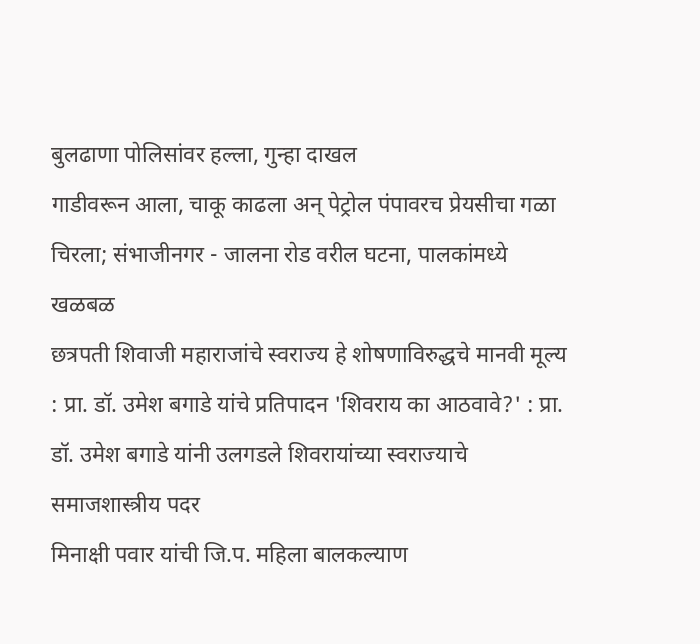बुलढाणा पोलिसांवर हल्ला, गुन्हा दाखल
गाडीवरून आला, चाकू काढला अन् पेट्रोल पंपावरच प्रेयसीचा गळा चिरला; संभाजीनगर - जालना रोड वरील घटना, पालकांमध्ये खळबळ
छत्रपती शिवाजी महाराजांचे स्वराज्य हे शोषणाविरुद्धचे मानवी मूल्य : प्रा. डॉ. उमेश बगाडे यांचे प्रतिपादन 'शिवराय का आठवावे?' : प्रा. डॉ. उमेश बगाडे यांनी उलगडले शिवरायांच्या स्वराज्याचे समाजशास्त्रीय पदर
मिनाक्षी पवार यांची जि.प. महिला बालकल्याण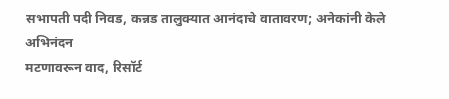सभापती पदी निवड, कन्नड तालुक्यात आनंदाचे वातावरण; अनेकांनी केले अभिनंदन
मटणावरून वाद, रिसॉर्ट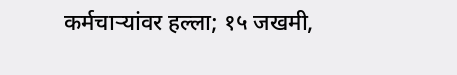कर्मचाऱ्यांवर हल्ला; १५ जखमी,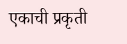एकाची प्रकृती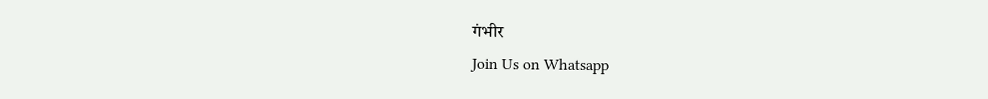गंभीर
Join Us on Whatsapp